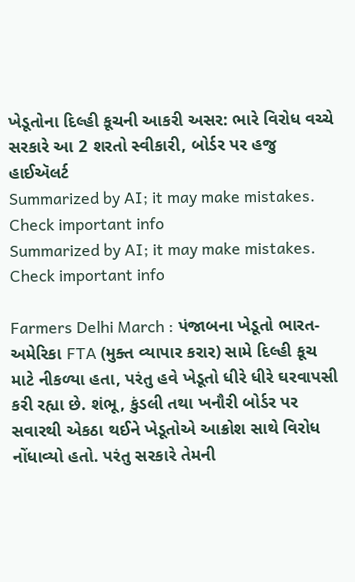ખેડૂતોના દિલ્હી કૂચની આકરી અસર: ભારે વિરોધ વચ્ચે સરકારે આ 2 શરતો સ્વીકારી, બોર્ડર પર હજુ હાઈઍલર્ટ
Summarized by AI; it may make mistakes. Check important info
Summarized by AI; it may make mistakes. Check important info

Farmers Delhi March : પંજાબના ખેડૂતો ભારત-અમેરિકા FTA (મુક્ત વ્યાપાર કરાર) સામે દિલ્હી કૂચ માટે નીકળ્યા હતા, પરંતુ હવે ખેડૂતો ધીરે ધીરે ઘરવાપસી કરી રહ્યા છે. શંભૂ, કુંડલી તથા ખનૌરી બોર્ડર પર સવારથી એકઠા થઈને ખેડૂતોએ આક્રોશ સાથે વિરોધ નોંધાવ્યો હતો. પરંતુ સરકારે તેમની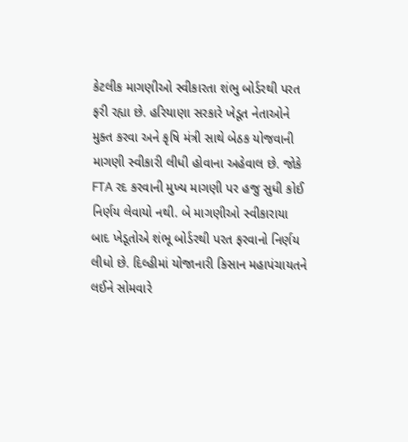કેટલીક માગણીઓ સ્વીકારતા શંભુ બોર્ડરથી પરત ફરી રહ્યા છે. હરિયાણા સરકારે ખેડૂત નેતાઓને મુક્ત કરવા અને કૃષિ મંત્રી સાથે બેઠક યોજવાની માગણી સ્વીકારી લીધી હોવાના અહેવાલ છે. જોકે FTA રદ કરવાની મુખ્ય માગણી પર હજુ સુધી કોઈ નિર્ણય લેવાયો નથી. બે માગણીઓ સ્વીકારાયા બાદ ખેડૂતોએ શંભૂ બોર્ડરથી પરત ફરવાનો નિર્ણય લીધો છે. દિલ્હીમાં યોજાનારી કિસાન મહાપંચાયતને લઈને સોમવારે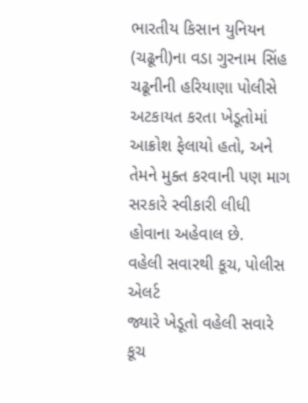ભારતીય કિસાન યુનિયન (ચઢૂની)ના વડા ગુરનામ સિંહ ચઢૂનીની હરિયાણા પોલીસે અટકાયત કરતા ખેડૂતોમાં આક્રોશ ફેલાયો હતો, અને તેમને મુક્ત કરવાની પણ માગ સરકારે સ્વીકારી લીધી હોવાના અહેવાલ છે.
વહેલી સવારથી કૂચ, પોલીસ એલર્ટ
જ્યારે ખેડૂતો વહેલી સવારે કૂચ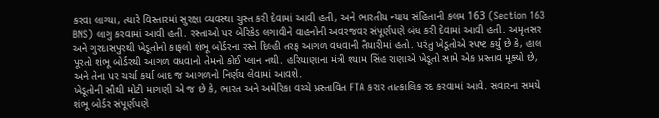કરવા લાગ્યા, ત્યારે વિસ્તારમાં સુરક્ષા વ્યવસ્થા ચુસ્ત કરી દેવામાં આવી હતી, અને ભારતીય ન્યાય સંહિતાની કલમ 163 (Section 163 BNS) લાગુ કરવામાં આવી હતી. રસ્તાઓ પર બેરિકેડ લગાવીને વાહનોની અવરજવર સંપૂર્ણપણે બંધ કરી દેવામાં આવી હતી. અમૃતસર અને ગુરદાસપુરથી ખેડૂતોનો કાફલો શંભૂ બોર્ડરના રસ્તે દિલ્હી તરફ આગળ વધવાની તૈયારીમાં હતો. પરંતુ ખેડૂતોએ સ્પષ્ટ કર્યું છે કે, હાલ પૂરતો શંભૂ બોર્ડરથી આગળ વધવાનો તેમનો કોઈ પ્લાન નથી. હરિયાણાના મંત્રી શ્યામ સિંહ રાણાએ ખેડૂતો સામે એક પ્રસ્તાવ મૂક્યો છે, અને તેના પર ચર્ચા કર્યા બાદ જ આગળનો નિર્ણય લેવામાં આવશે.
ખેડૂતોની સૌથી મોટી માગણી એ જ છે કે, ભારત અને અમેરિકા વચ્ચે પ્રસ્તાવિત FTA કરાર તાત્કાલિક રદ કરવામાં આવે. સવારના સમયે શંભૂ બોર્ડર સંપૂર્ણપણે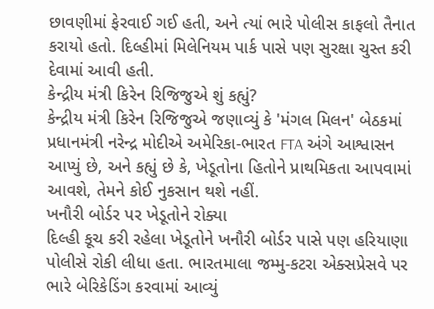છાવણીમાં ફેરવાઈ ગઈ હતી, અને ત્યાં ભારે પોલીસ કાફલો તૈનાત કરાયો હતો. દિલ્હીમાં મિલેનિયમ પાર્ક પાસે પણ સુરક્ષા ચુસ્ત કરી દેવામાં આવી હતી.
કેન્દ્રીય મંત્રી કિરેન રિજિજુએ શું કહ્યું?
કેન્દ્રીય મંત્રી કિરેન રિજિજુએ જણાવ્યું કે 'મંગલ મિલન' બેઠકમાં પ્રધાનમંત્રી નરેન્દ્ર મોદીએ અમેરિકા-ભારત FTA અંગે આશ્વાસન આપ્યું છે, અને કહ્યું છે કે, ખેડૂતોના હિતોને પ્રાથમિકતા આપવામાં આવશે, તેમને કોઈ નુકસાન થશે નહીં.
ખનૌરી બોર્ડર પર ખેડૂતોને રોક્યા
દિલ્હી કૂચ કરી રહેલા ખેડૂતોને ખનૌરી બોર્ડર પાસે પણ હરિયાણા પોલીસે રોકી લીધા હતા. ભારતમાલા જમ્મુ-કટરા એક્સપ્રેસવે પર ભારે બેરિકેડિંગ કરવામાં આવ્યું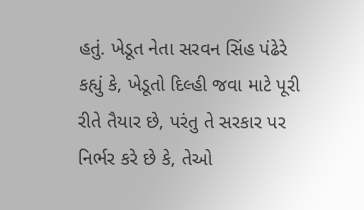હતું. ખેડૂત નેતા સરવન સિંહ પંઢેરે કહ્યું કે, ખેડૂતો દિલ્હી જવા માટે પૂરી રીતે તૈયાર છે, પરંતુ તે સરકાર પર નિર્ભર કરે છે કે, તેઓ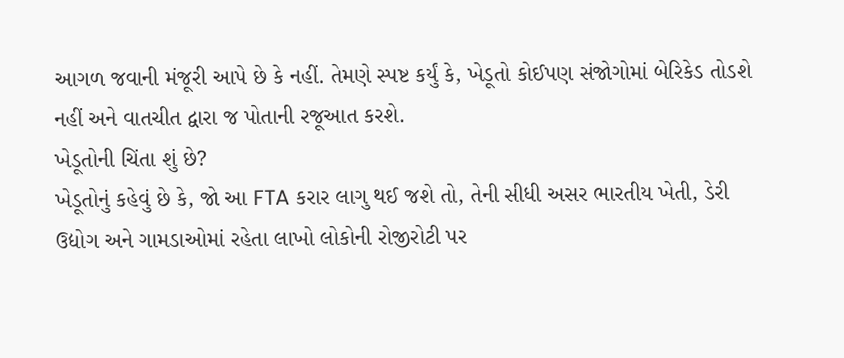આગળ જવાની મંજૂરી આપે છે કે નહીં. તેમણે સ્પષ્ટ કર્યું કે, ખેડૂતો કોઈપણ સંજોગોમાં બેરિકેડ તોડશે નહીં અને વાતચીત દ્વારા જ પોતાની રજૂઆત કરશે.
ખેડૂતોની ચિંતા શું છે?
ખેડૂતોનું કહેવું છે કે, જો આ FTA કરાર લાગુ થઈ જશે તો, તેની સીધી અસર ભારતીય ખેતી, ડેરી ઉદ્યોગ અને ગામડાઓમાં રહેતા લાખો લોકોની રોજીરોટી પર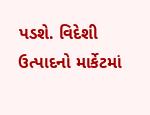પડશે. વિદેશી ઉત્પાદનો માર્કેટમાં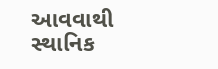આવવાથી સ્થાનિક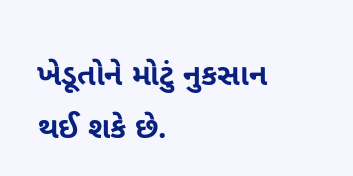ખેડૂતોને મોટું નુકસાન થઈ શકે છે.